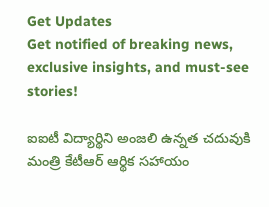Get Updates
Get notified of breaking news, exclusive insights, and must-see stories!

ఐఐటీ విద్యార్థిని అంజలి ఉన్నత చదువుకి మంత్రి కేటీఆర్ ఆర్థిక సహాయం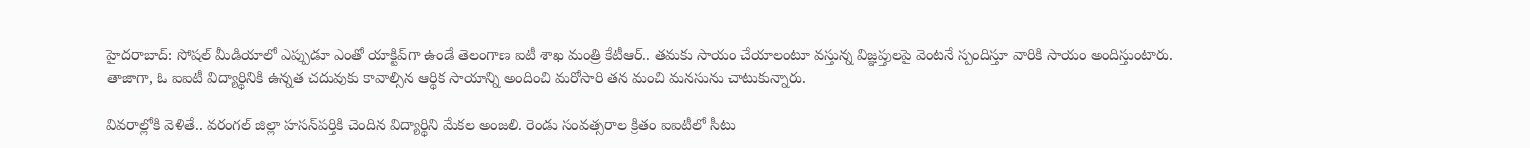హైద‌రాబాద్: సోషల్ మీడియాలో ఎప్పుడూ ఎంతో యాక్టివ్‌గా ఉండే తెలంగాణ ఐటీ శాఖ మంత్రి కేటీఆర్.. తమకు సాయం చేయాలంటూ వస్తున్న విజ్ఞప్తులపై వెంటనే స్పందిస్తూ వారికి సాయం అందిస్తుంటారు. తాజాగా, ఓ ఐఐటీ విద్యార్థినికి ఉన్నత చదువుకు కావాల్సిన ఆర్థిక సాయాన్ని అందించి మరోసారి తన మంచి మనసును చాటుకున్నారు.

వివరాల్లోకి వెళితే.. వరంగల్ జిల్లా హసన్‌ప‌ర్తికి చెందిన విద్యార్థిని మేకల అంజలి. రెండు సంవత్సరాల క్రితం ఐఐటీలో సీటు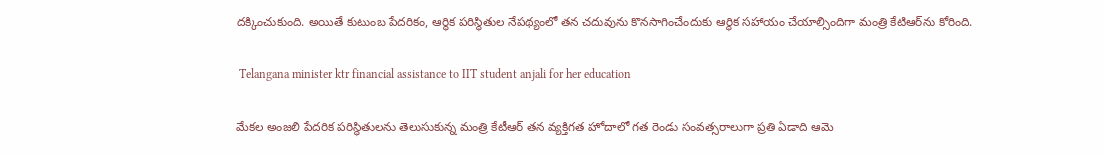దక్కించుకుంది. అయితే కుటుంబ పేదరికం, ఆర్థిక పరిస్థితుల నేపథ్యంలో తన చదువును కొనసాగించేందుకు ఆర్థిక సహాయం చేయాల్సిందిగా మంత్రి కేటిఆర్‌ను కోరింది.

 Telangana minister ktr financial assistance to IIT student anjali for her education

మేకల అంజలి పేదరిక పరిస్థితులను తెలుసుకున్న మంత్రి కేటీఆర్ తన వ్యక్తిగత హోదాలో గత రెండు సంవత్సరాలుగా ప్రతి ఏడాది ఆమె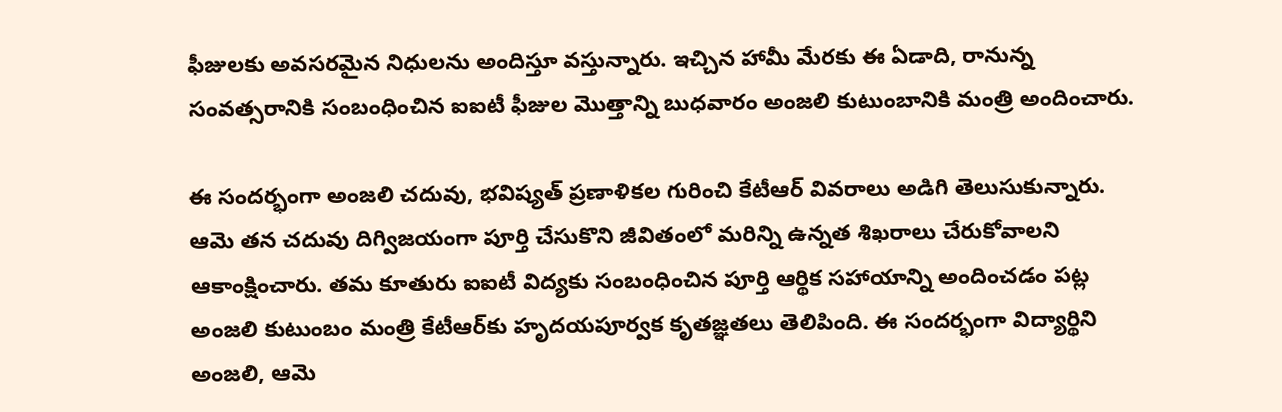ఫీజులకు అవసరమైన నిధులను అందిస్తూ వస్తున్నారు. ఇచ్చిన హామీ మేరకు ఈ ఏడాది, రానున్న సంవత్సరానికి సంబంధించిన ఐఐటీ ఫీజుల మొత్తాన్ని బుధ‌వారం అంజలి కుటుంబానికి మంత్రి అందించారు.

ఈ సందర్భంగా అంజలి చదువు, భవిష్యత్ ప్రణాళికల గురించి కేటీఆర్ వివరాలు అడిగి తెలుసుకున్నారు. ఆమె తన చదువు దిగ్విజయంగా పూర్తి చేసుకొని జీవితంలో మరిన్ని ఉన్నత శిఖరాలు చేరుకోవాలని ఆకాంక్షించారు. తమ కూతురు ఐఐటీ విద్యకు సంబంధించిన పూర్తి ఆర్థిక సహాయాన్ని అందించడం పట్ల అంజలి కుటుంబం మంత్రి కేటీఆర్‌కు హృద‌య‌పూర్వ‌క కృత‌జ్ఞ‌త‌లు తెలిపింది. ఈ సందర్భంగా విద్యార్థిని అంజలి, ఆమె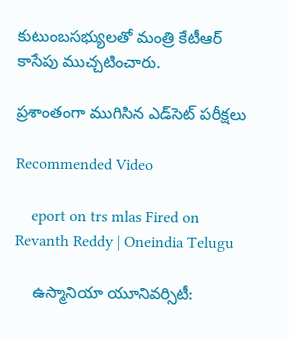కుటుంబసభ్యులతో మంత్రి కేటీఆర్ కాసేపు ముచ్చటించారు.

ప్రశాంతంగా ముగిసిన ఎడ్‌సెట్ పరీక్షలు

Recommended Video

    eport on trs mlas Fired on Revanth Reddy | Oneindia Telugu

    ఉస్మానియా యూనివర్సిటీ: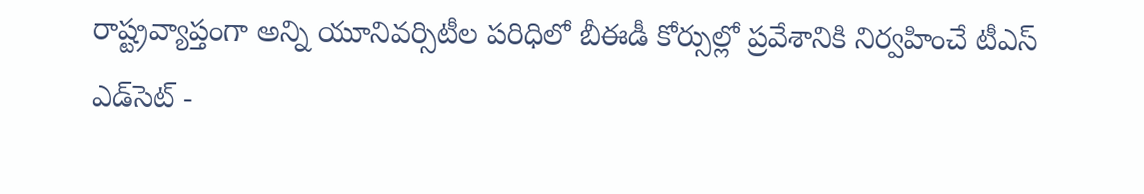రాష్ట్రవ్యాప్తంగా అన్ని యూనివర్సిటీల పరిధిలో బీఈడీ కోర్సుల్లో ప్రవేశానికి నిర్వహించే టీఎస్ ఎడ్‌సెట్‌ -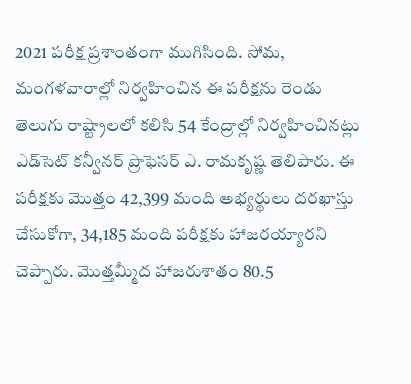2021 పరీక్ష ప్రశాంతంగా ముగిసింది. సోమ, మంగళవారాల్లో నిర్వహించిన ఈ పరీక్షను రెండు తెలుగు రాష్ట్రాలలో కలిసి 54 కేంద్రాల్లో నిర్వహించినట్లు ఎడ్‌సెట్‌ కన్వీనర్‌ ప్రొఫెసర్‌ ఎ. రామకృష్ణ తెలిపారు. ఈ పరీక్షకు మొత్తం 42,399 మంది అభ్యర్థులు దరఖాస్తు చేసుకోగా, 34,185 మంది పరీక్షకు హాజరయ్యారని చెప్పారు. మొత్తమ్మీద హాజరుశాతం 80.5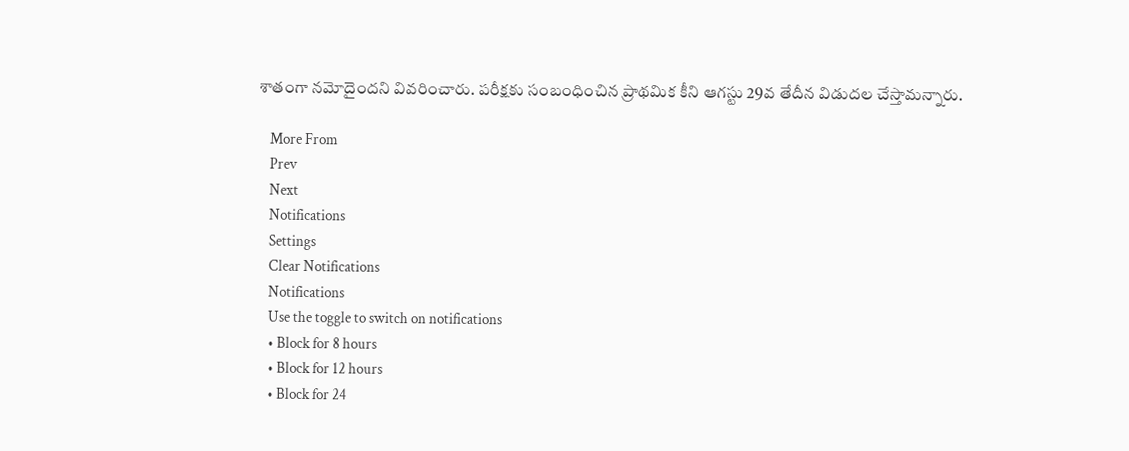శాతంగా నమోదైందని వివరించారు. పరీక్షకు సంబంధించిన ప్రాథమిక కీని ఆగస్టు 29వ తేదీన విడుదల చేస్తామన్నారు.

    More From
    Prev
    Next
    Notifications
    Settings
    Clear Notifications
    Notifications
    Use the toggle to switch on notifications
    • Block for 8 hours
    • Block for 12 hours
    • Block for 24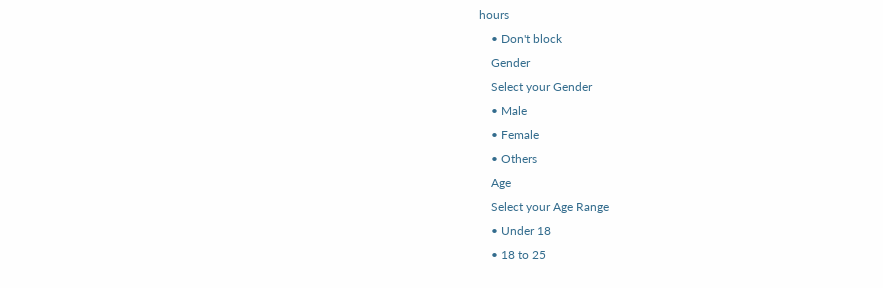hours
    • Don't block
    Gender
    Select your Gender
    • Male
    • Female
    • Others
    Age
    Select your Age Range
    • Under 18
    • 18 to 25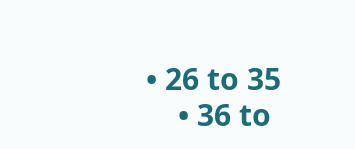• 26 to 35
    • 36 to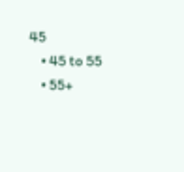45
    • 45 to 55
    • 55+